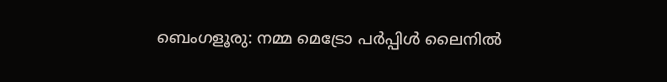ബെംഗളൂരു: നമ്മ മെട്രോ പർപ്പിൾ ലൈനിൽ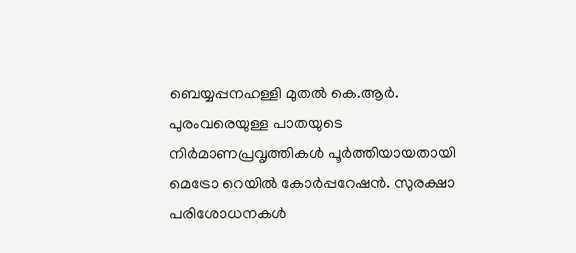ബെയ്യപ്പനഹള്ളി മുതൽ കെ.ആർ. പുരംവരെയുള്ള പാതയുടെ നിർമാണപ്രവൃത്തികൾ പൂർത്തിയായതായി മെട്രോ റെയിൽ കോർപ്പറേഷൻ. സുരക്ഷാ പരിശോധനകൾ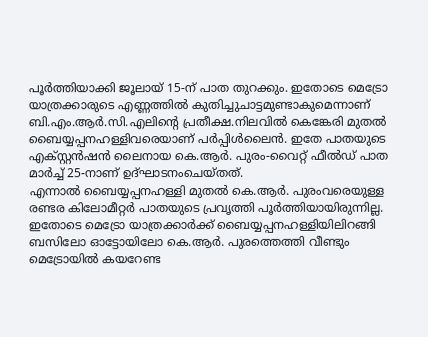പൂർത്തിയാക്കി ജൂലായ് 15-ന് പാത തുറക്കും. ഇതോടെ മെട്രോ യാത്രക്കാരുടെ എണ്ണത്തിൽ കുതിച്ചുചാട്ടമുണ്ടാകുമെന്നാണ് ബി.എം.ആർ.സി.എലിന്റെ പ്രതീക്ഷ.നിലവിൽ കെങ്കേരി മുതൽ ബൈയ്യപ്പനഹള്ളിവരെയാണ് പർപ്പിൾലൈൻ. ഇതേ പാതയുടെ എക്സ്റ്റൻഷൻ ലൈനായ കെ.ആർ. പുരം-വൈറ്റ് ഫീൽഡ് പാത മാർച്ച് 25-നാണ് ഉദ്ഘാടനംചെയ്തത്.
എന്നാൽ ബൈയ്യപ്പനഹള്ളി മുതൽ കെ.ആർ. പുരംവരെയുള്ള രണ്ടര കിലോമീറ്റർ പാതയുടെ പ്രവൃത്തി പൂർത്തിയായിരുന്നില്ല. ഇതോടെ മെട്രോ യാത്രക്കാർക്ക് ബൈയ്യപ്പനഹള്ളിയിലിറങ്ങി ബസിലോ ഓട്ടോയിലോ കെ.ആർ. പുരത്തെത്തി വീണ്ടും മെട്രോയിൽ കയറേണ്ട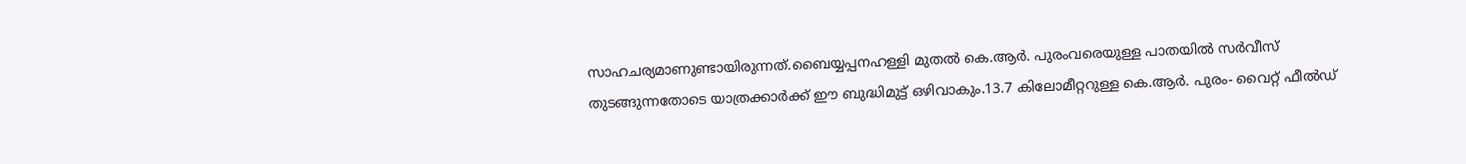സാഹചര്യമാണുണ്ടായിരുന്നത്.ബൈയ്യപ്പനഹള്ളി മുതൽ കെ.ആർ. പുരംവരെയുള്ള പാതയിൽ സർവീസ് തുടങ്ങുന്നതോടെ യാത്രക്കാർക്ക് ഈ ബുദ്ധിമുട്ട് ഒഴിവാകും.13.7 കിലോമീറ്ററുള്ള കെ.ആർ. പുരം- വൈറ്റ് ഫീൽഡ്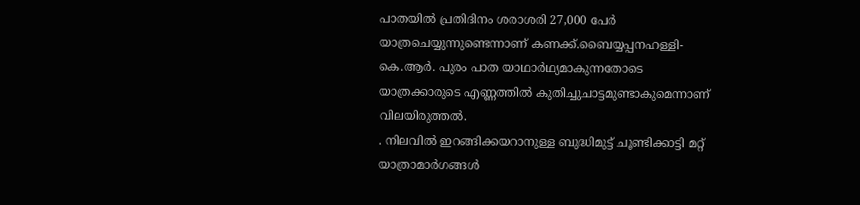പാതയിൽ പ്രതിദിനം ശരാശരി 27,000 പേർ യാത്രചെയ്യുന്നുണ്ടെന്നാണ് കണക്ക്.ബൈയ്യപ്പനഹള്ളി-കെ.ആർ. പുരം പാത യാഥാർഥ്യമാകുന്നതോടെ യാത്രക്കാരുടെ എണ്ണത്തിൽ കുതിച്ചുചാട്ടമുണ്ടാകുമെന്നാണ് വിലയിരുത്തൽ.
. നിലവിൽ ഇറങ്ങിക്കയറാനുള്ള ബുദ്ധിമുട്ട് ചൂണ്ടിക്കാട്ടി മറ്റ് യാത്രാമാർഗങ്ങൾ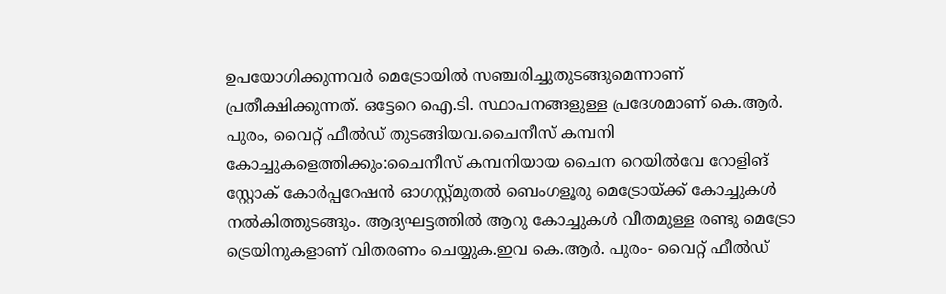ഉപയോഗിക്കുന്നവർ മെട്രോയിൽ സഞ്ചരിച്ചുതുടങ്ങുമെന്നാണ് പ്രതീക്ഷിക്കുന്നത്. ഒട്ടേറെ ഐ.ടി. സ്ഥാപനങ്ങളുള്ള പ്രദേശമാണ് കെ.ആർ. പുരം, വൈറ്റ് ഫീൽഡ് തുടങ്ങിയവ.ചൈനീസ് കമ്പനി കോച്ചുകളെത്തിക്കും:ചൈനീസ് കമ്പനിയായ ചൈന റെയിൽവേ റോളിങ് സ്റ്റോക് കോർപ്പറേഷൻ ഓഗസ്റ്റ്മുതൽ ബെംഗളൂരു മെട്രോയ്ക്ക് കോച്ചുകൾ നൽകിത്തുടങ്ങും. ആദ്യഘട്ടത്തിൽ ആറു കോച്ചുകൾ വീതമുള്ള രണ്ടു മെട്രോ ട്രെയിനുകളാണ് വിതരണം ചെയ്യുക.ഇവ കെ.ആർ. പുരം- വൈറ്റ് ഫീൽഡ്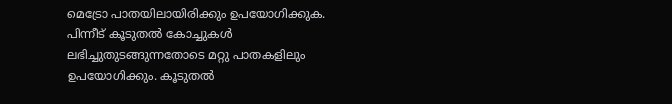മെട്രോ പാതയിലായിരിക്കും ഉപയോഗിക്കുക.
പിന്നീട് കൂടുതൽ കോച്ചുകൾ ലഭിച്ചുതുടങ്ങുന്നതോടെ മറ്റു പാതകളിലും ഉപയോഗിക്കും. കൂടുതൽ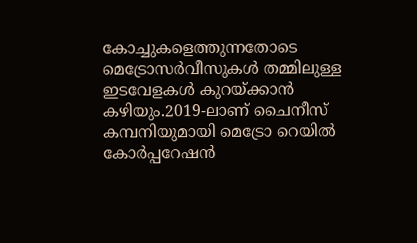കോച്ചുകളെത്തുന്നതോടെ മെട്രോസർവീസുകൾ തമ്മിലുള്ള ഇടവേളകൾ കുറയ്ക്കാൻ കഴിയും.2019-ലാണ് ചൈനീസ് കമ്പനിയുമായി മെട്രോ റെയിൽ കോർപ്പറേഷൻ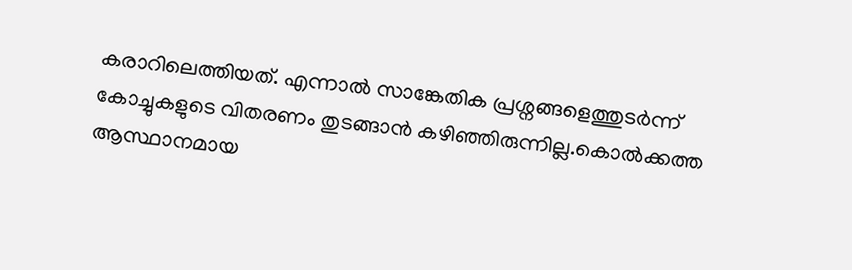കരാറിലെത്തിയത്. എന്നാൽ സാങ്കേതിക പ്രശ്നങ്ങളെത്തുടർന്ന് കോച്ചുകളുടെ വിതരണം തുടങ്ങാൻ കഴിഞ്ഞിരുന്നില്ല.കൊൽക്കത്ത ആസ്ഥാനമായ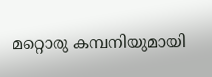മറ്റൊരു കമ്പനിയുമായി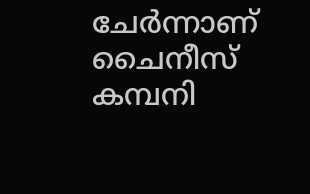ചേർന്നാണ് ചൈനീസ് കമ്പനി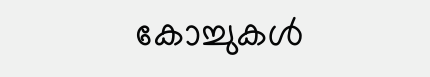കോച്ചുകൾ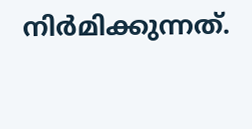നിർമിക്കുന്നത്.